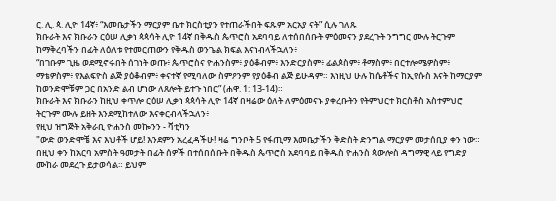ር. ሊ. ጳ. ሊዮ 14ኛ፥ “እመቤታችን ማርያም ቤተ ክርስቲያን የተጠራችበት ፍጹም አርአያ ናት” ሲሉ ገለጹ
ክቡራት እና ክቡራን ርዕሠ ሊቃነ ጳጳሳት ሊዮ 14ኛ በቅዱስ ጴጥሮስ አደባባይ ለተሰበሰቡት ምዕመናን ያደረጉት ንግግር ሙሉ ትርጉም ከማቅረባችን በፊት ለዕለቱ የተመርጠውን የቅዱስ ወንጌል ክፍል እናነብላችኋለን፥
“በገቡም ጊዜ ወደሚኖሩበት ሰገነት ወጡ፥ ጴጥሮስና ዮሐንስም፥ ያዕቆብም፥ እንድርያስም፥ ፊልጶስም፥ ቶማስም፥ በርተሎሜዎስም፥ ማቴዎስም፥ የእልፍዮስ ልጅ ያዕቆብም፥ ቀናተኛ የሚባለው ስምዖንም የያዕቆብ ልጅ ይሁዳም። እነዚህ ሁሉ ከሴቶችና ከኢየሱስ እናት ከማርያም ከወንድሞቹም ጋር በአንድ ልብ ሆነው ለጸሎት ይተጉ ነበር” (ሐዋ. 1: 13-14)።
ክቡራት እና ክቡራን ከዚህ ቀጥሎ ርዕሠ ሊቃነ ጳጳሳት ሊዮ 14ኛ በዛሬው ዕለት ለምዕመናኑ ያቀረቡትን የትምህርተ ክርስቶስ አስተምህሮ ትርጉም ሙሉ ይዘት እንደሚከተለው እናቀርብላችኋለን፥
የዚህ ዝግጅት አቅራቢ ዮሐንስ መኰንን - ቫቲካን
"ውድ ወንድሞቼ እና እህቶች ሆይ! እንደምን አረፈዳችሁ! ዛሬ ግንቦት 5 የፋጢማ እመቤታችን ቅድስት ድንግል ማርያም መታሰቢያ ቀን ነው። በዚህ ቀን ከአርባ አምስት ዓመታት በፊት ሰዎች በተሰበሰቡት በቅዱስ ጴጥሮስ አደባባይ በቅዱስ ዮሐንስ ጳውሎስ ዳግማዊ ላይ የግድያ ሙከራ መደረጉ ይታወሳል። ይህም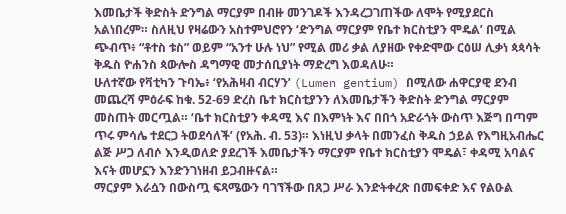እመቤታች ቅድስት ድንግል ማርያም በብዙ መንገዶች እንዳረጋገጠችው ለሞት የሚያደርስ አልነበረም። ስለዚህ የዛሬውን አስተምህሮየን ‘ድንግል ማርያም የቤተ ክርስቲያን ሞዴል’ በሚል ጭብጥ፥ “ቶተስ ቱስ” ወይም “አንተ ሁሉ ነህ” የሚል መሪ ቃል ለያዘው የቀድሞው ርዕሠ ሊቃነ ጳጳሳት ቅዱስ ዮሐንስ ጳውሎስ ዳግማዊ መታሰቢያነት ማድረግ እወዳለሁ።
ሁለተኛው የቫቲካን ጉባኤ፥ ‘የአሕዛብ ብርሃን’ (Lumen gentium) በሚለው ሐዋርያዊ ደንብ መጨረሻ ምዕራፍ ከቁ. 52-69 ድረስ ቤተ ክርስቲያንን ለእመቤታችን ቅድስት ድንግል ማርያም መስጠት መርጧል። ‘ቤተ ክርስቲያን ቀዳሚ እና በእምነት እና በበጎ አድራጎት ውስጥ እጅግ በጣም ጥሩ ምሳሌ ተደርጋ ትወደሳለች’ (የአሕ. ብ. 53)። እነዚህ ቃላት በመንፈስ ቅዱስ ኃይል የእግዚአብሔር ልጅ ሥጋ ለብሶ እንዲወለድ ያደረገች እመቤታችን ማርያም የቤተ ክርስቲያን ሞዴል፣ ቀዳሚ አባልና እናት መሆኗን እንድንገነዘብ ይጋብዙናል።
ማርያም እራሷን በውስጧ ፍጻሜውን ባገኘችው በጸጋ ሥራ እንድትቀረጽ በመፍቀድ እና የልዑል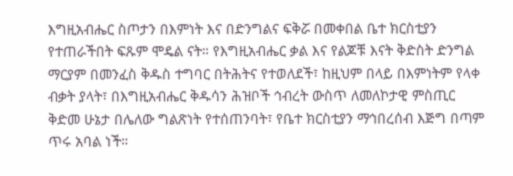እግዚአብሔር ስጦታን በእምነት እና በድንግልና ፍቅሯ በመቀበል ቤተ ክርስቲያን የተጠራችበት ፍጹም ሞዴል ናት። የእግዚአብሔር ቃል እና የልጆቹ እናት ቅድስት ድንግል ማርያም በመንፈስ ቅዱስ ተግባር በትሕትና የተወለደች፣ ከዚህም በላይ በእምነትም የላቀ ብቃት ያላት፣ በእግዚአብሔር ቅዱሳን ሕዝቦች ኅብረት ውስጥ ለመለኮታዊ ምስጢር ቅድመ ሁኔታ በሌለው ግልጽነት የተሰጠንባት፣ የቤተ ክርስቲያን ማኅበረሰብ እጅግ በጣም ጥሩ አባል ነች።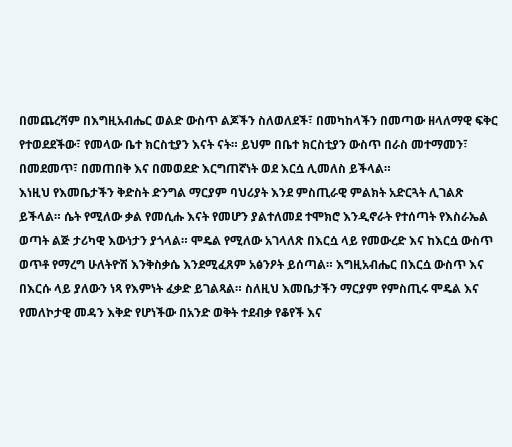በመጨረሻም በእግዚአብሔር ወልድ ውስጥ ልጆችን ስለወለደች፣ በመካከላችን በመጣው ዘላለማዊ ፍቅር የተወደደችው፣ የመላው ቤተ ክርስቲያን እናት ናት። ይህም በቤተ ክርስቲያን ውስጥ በራስ መተማመን፣ በመደመጥ፣ በመጠበቅ እና በመወደድ እርግጠኛነት ወደ እርሷ ሊመለስ ይችላል።
እነዚህ የእመቤታችን ቅድስት ድንግል ማርያም ባህሪያት እንደ ምስጢራዊ ምልክት አድርጓት ሊገልጽ ይችላል። ሴት የሚለው ቃል የመሲሑ እናት የመሆን ያልተለመደ ተሞክሮ እንዲኖራት የተሰጣት የእስራኤል ወጣት ልጅ ታሪካዊ እውነታን ያጎላል። ሞዴል የሚለው አገላለጽ በእርሷ ላይ የመውረድ እና ከእርሷ ውስጥ ወጥቶ የማረግ ሁለትዮሽ እንቅስቃሴ እንደሚፈጸም አፅንዖት ይሰጣል። እግዚአብሔር በእርሷ ውስጥ እና በእርሱ ላይ ያለውን ነጻ የእምነት ፈቃድ ይገልጻል። ስለዚህ እመቤታችን ማርያም የምስጢሩ ሞዴል እና የመለኮታዊ መዳን እቅድ የሆነችው በአንድ ወቅት ተደብቃ የቆየች እና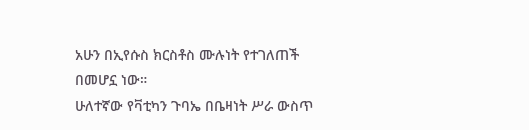አሁን በኢየሱስ ክርስቶስ ሙሉነት የተገለጠች በመሆኗ ነው።
ሁለተኛው የቫቲካን ጉባኤ በቤዛነት ሥራ ውስጥ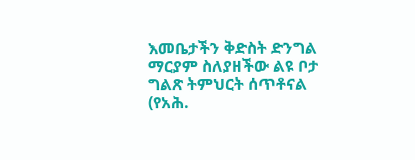እመቤታችን ቅድስት ድንግል ማርያም ስለያዘችው ልዩ ቦታ ግልጽ ትምህርት ሰጥቶናል (የአሕ.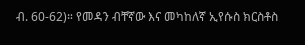ብ. 60-62)። የመዳን ብቸኛው እና መካከለኛ ኢየሱስ ክርስቶስ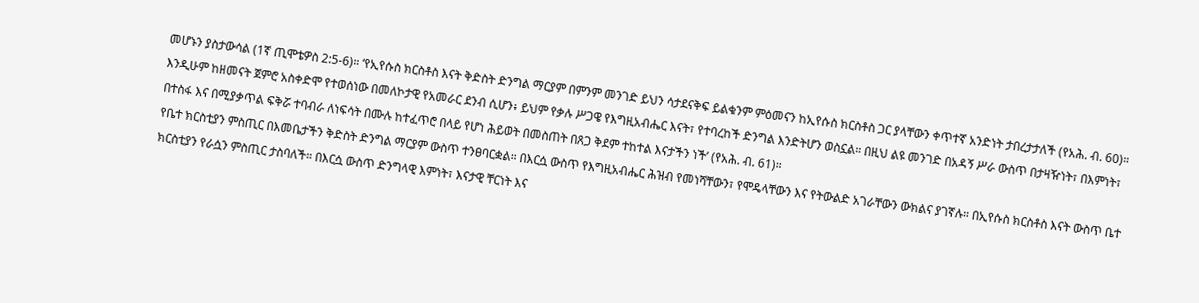መሆኑን ያስታውሳል (1ኛ ጢሞቴዎስ 2:5-6)። ‘የኢየሱስ ክርስቶስ እናት ቅድስት ድንግል ማርያም በምንም መንገድ ይህን ሳታደናቅፍ ይልቁንም ምዕመናን ከኢየሱስ ክርስቶስ ጋር ያላቸውን ቀጥተኛ አንድነት ታበረታታለች (የአሕ. ብ. 60)። እንዲሁም ከዘመናት ጀምሮ አስቀድሞ የተወሰነው በመለኮታዊ የአመራር ደንብ ሲሆን፥ ይህም የቃሉ ሥጋዌ የእግዚአብሔር እናት፣ የተባረከች ድንግል እንድትሆን ወስኗል። በዚህ ልዩ መንገድ በአዳኝ ሥራ ውስጥ በታዛዥነት፣ በእምነት፣ በተስፋ እና በሚያቃጥል ፍቅሯ ተባብራ ለነፍሳት በሙሉ ከተፈጥሮ በላይ የሆነ ሕይወት በመስጠት በጸጋ ቅደም ተከተል እናታችን ነች’ (የአሕ. ብ. 61)።
የቤተ ክርስቲያን ምስጢር በእመቤታችን ቅድስት ድንግል ማርያም ውስጥ ተንፀባርቋል። በእርሷ ውስጥ የእግዚአብሔር ሕዝብ የመነሻቸውን፣ የሞዴላቸውን እና የትውልድ አገራቸውን ውክልና ያገኛሉ። በኢየሱስ ክርስቶስ እናት ውስጥ ቤተ ክርስቲያን የራሷን ምስጢር ታስባለች። በእርሷ ውስጥ ድንግላዊ እምነት፣ እናታዊ ቸርነት እና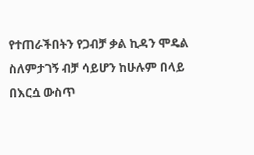የተጠራችበትን የጋብቻ ቃል ኪዳን ሞዴል ስለምታገኝ ብቻ ሳይሆን ከሁሉም በላይ በእርሷ ውስጥ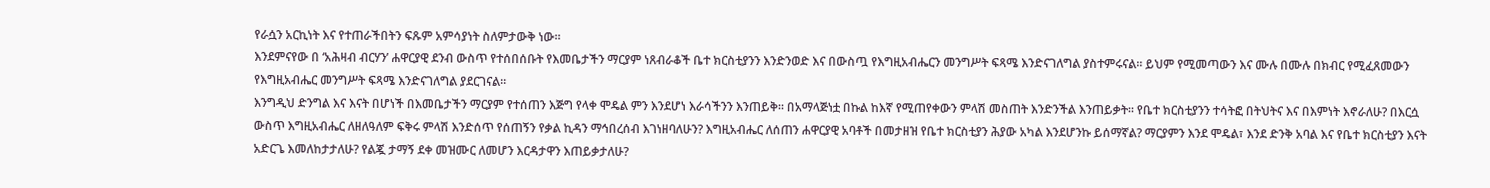የራሷን አርኪነት እና የተጠራችበትን ፍጹም አምሳያነት ስለምታውቅ ነው።
እንደምናየው በ ‘አሕዛብ ብርሃን’ ሐዋርያዊ ደንብ ውስጥ የተሰበሰቡት የእመቤታችን ማርያም ነጸብራቆች ቤተ ክርስቲያንን እንድንወድ እና በውስጧ የእግዚአብሔርን መንግሥት ፍጻሜ እንድናገለግል ያስተምሩናል። ይህም የሚመጣውን እና ሙሉ በሙሉ በክብር የሚፈጸመውን የእግዚአብሔር መንግሥት ፍጻሜ እንድናገለግል ያደርገናል።
እንግዲህ ድንግል እና እናት በሆነች በእመቤታችን ማርያም የተሰጠን እጅግ የላቀ ሞዴል ምን እንደሆነ እራሳችንን እንጠይቅ። በአማላጅነቷ በኩል ከእኛ የሚጠየቀውን ምላሽ መስጠት እንድንችል እንጠይቃት። የቤተ ክርስቲያንን ተሳትፎ በትህትና እና በእምነት እኖራለሁ? በእርሷ ውስጥ እግዚአብሔር ለዘለዓለም ፍቅሩ ምላሽ እንድሰጥ የሰጠኝን የቃል ኪዳን ማኅበረሰብ እገነዘባለሁን? እግዚአብሔር ለሰጠን ሐዋርያዊ አባቶች በመታዘዝ የቤተ ክርስቲያን ሕያው አካል እንደሆንኩ ይሰማኛል? ማርያምን እንደ ሞዴል፣ እንደ ድንቅ አባል እና የቤተ ክርስቲያን እናት አድርጌ እመለከታታለሁ? የልጇ ታማኝ ደቀ መዝሙር ለመሆን እርዳታዋን እጠይቃታለሁ?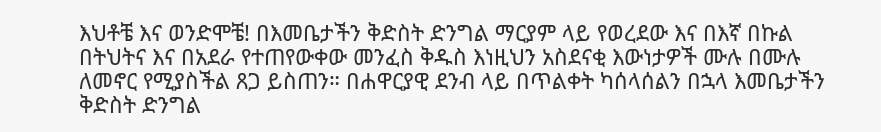እህቶቼ እና ወንድሞቼ! በእመቤታችን ቅድስት ድንግል ማርያም ላይ የወረደው እና በእኛ በኩል በትህትና እና በአደራ የተጠየውቀው መንፈስ ቅዱስ እነዚህን አስደናቂ እውነታዎች ሙሉ በሙሉ ለመኖር የሚያስችል ጸጋ ይስጠን። በሐዋርያዊ ደንብ ላይ በጥልቀት ካሰላሰልን በኋላ እመቤታችን ቅድስት ድንግል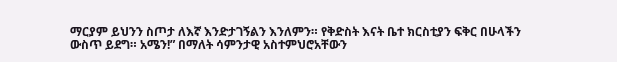ማርያም ይህንን ስጦታ ለእኛ እንድታገኝልን እንለምን። የቅድስት እናት ቤተ ክርስቲያን ፍቅር በሁላችን ውስጥ ይደግ። አሜን!” በማለት ሳምንታዊ አስተምህሮአቸውን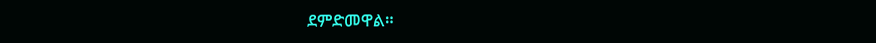ደምድመዋል።